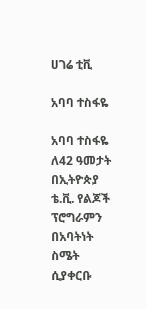ሀገሬ ቲቪ

አባባ ተስፋዬ

አባባ ተስፋዬ ለ42 ዓመታት በኢትዮጵያ ቴ.ቪ. የልጆች ፕሮግራምን በአባትነት ስሜት ሲያቀርቡ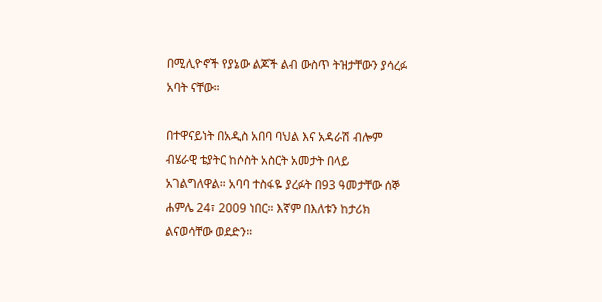በሚሊዮኖች የያኔው ልጆች ልብ ውስጥ ትዝታቸውን ያሳረፉ አባት ናቸው።

በተዋናይነት በአዲስ አበባ ባህል እና አዳራሽ ብሎም ብሄራዊ ቴያትር ከሶስት አስርት አመታት በላይ አገልግለዋል። አባባ ተስፋዬ ያረፉት በ93 ዓመታቸው ሰኞ ሐምሌ 24፣ 2009 ነበር። እኛም በእለቱን ከታሪክ ልናወሳቸው ወደድን።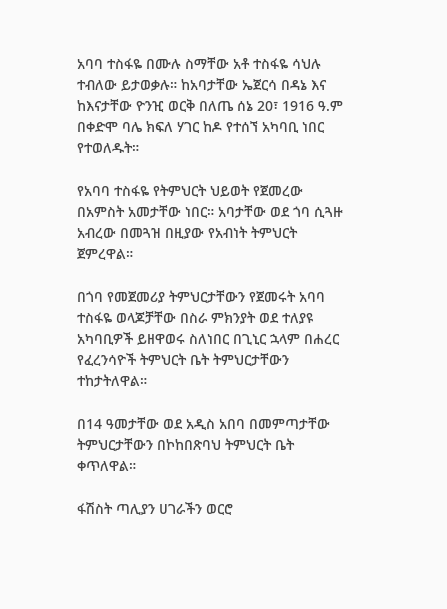አባባ ተስፋዬ በሙሉ ስማቸው አቶ ተስፋዬ ሳህሉ ተብለው ይታወቃሉ። ከአባታቸው ኤጀርሳ በዳኔ እና ከእናታቸው ዮንዢ ወርቅ በለጤ ሰኔ 20፣ 1916 ዓ.ም በቀድሞ ባሌ ክፍለ ሃገር ከዶ የተሰኘ አካባቢ ነበር የተወለዱት።

የአባባ ተስፋዬ የትምህርት ህይወት የጀመረው በአምስት አመታቸው ነበር። አባታቸው ወደ ጎባ ሲጓዙ አብረው በመጓዝ በዚያው የአብነት ትምህርት ጀምረዋል።

በጎባ የመጀመሪያ ትምህርታቸውን የጀመሩት አባባ ተስፋዬ ወላጆቻቸው በስራ ምክንያት ወደ ተለያዩ አካባቢዎች ይዘዋወሩ ስለነበር በጊኒር ኋላም በሐረር የፈረንሳዮች ትምህርት ቤት ትምህርታቸውን ተከታትለዋል።

በ14 ዓመታቸው ወደ አዲስ አበባ በመምጣታቸው ትምህርታቸውን በኮከበጽባህ ትምህርት ቤት ቀጥለዋል።

ፋሽስት ጣሊያን ሀገራችን ወርሮ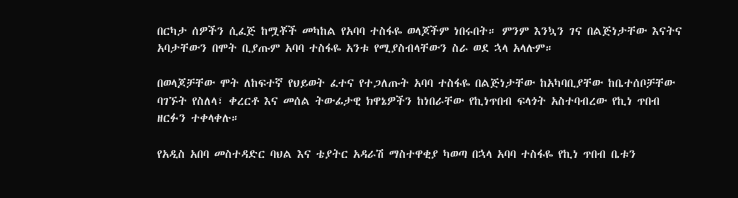በርካታ ሰዎችን ሲፈጅ ከሟቾች መካከል የአባባ ተስፋዬ ወላጆችም ነበሩበት። ምንም እንኳን ገና በልጅነታቸው እናትና አባታቸውን በሞት ቢያጡም አባባ ተስፋዬ አንቱ የሚያስብላቸውን ስራ ወደ ኋላ አላሉም።

በወላጆቻቸው ሞት ለከፍተኛ የህይወት ፈተና የተጋለጡት አባባ ተስፋዬ በልጅነታቸው ከአካባቢያቸው ከቤተሰቦቻቸው ባገኙት የስለላ፣ ቀረርቶ እና መሰል ትውፊታዊ ክዋኔዎችን ከነበራቸው የኪነጥበብ ፍላጎት አስተባብረው የኪነ ጥበብ ዘርፉን ተቀላቀሉ።

የአዲስ አበባ መስተዳድር ባህል እና ቴያትር አዳራሽ ማስተዋቂያ ካወጣ በኋላ አባባ ተስፋዬ የኪነ ጥበብ ቤቱን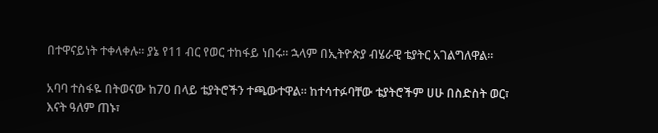በተዋናይነት ተቀላቀሉ። ያኔ የ11 ብር የወር ተከፋይ ነበሩ። ኋላም በኢትዮጵያ ብሄራዊ ቴያትር አገልግለዋል።

አባባ ተስፋዬ በትወናው ከ70 በላይ ቴያትሮችን ተጫውተዋል። ከተሳተፉባቸው ቴያትሮችም ሀሁ በስድስት ወር፣ እናት ዓለም ጠኑ፣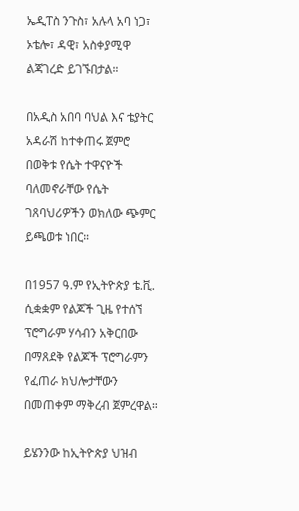ኤዲፐስ ንጉስ፣ አሉላ አባ ነጋ፣ ኦቴሎ፣ ዳዊ፣ አስቀያሚዋ ልጃገረድ ይገኙበታል።

በአዲስ አበባ ባህል እና ቴያትር አዳራሽ ከተቀጠሩ ጀምሮ በወቅቱ የሴት ተዋናዮች ባለመኖራቸው የሴት ገጸባህሪዎችን ወክለው ጭምር ይጫወቱ ነበር።

በ1957 ዓ.ም የኢትዮጵያ ቴ.ቪ. ሲቋቋም የልጆች ጊዜ የተሰኘ ፕሮግራም ሃሳብን አቅርበው በማጸደቅ የልጆች ፕሮግራምን የፈጠራ ክህሎታቸውን በመጠቀም ማቅረብ ጀምረዋል።

ይሄንንው ከኢትዮጵያ ህዝብ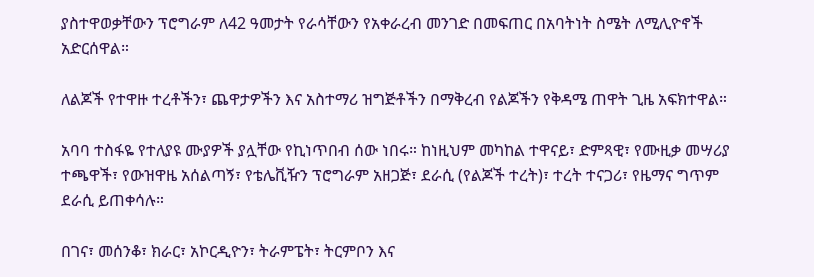ያስተዋወቃቸውን ፕሮግራም ለ42 ዓመታት የራሳቸውን የአቀራረብ መንገድ በመፍጠር በአባትነት ስሜት ለሚሊዮኖች አድርሰዋል።

ለልጆች የተዋዙ ተረቶችን፣ ጨዋታዎችን እና አስተማሪ ዝግጅቶችን በማቅረብ የልጆችን የቅዳሜ ጠዋት ጊዜ አፍክተዋል።

አባባ ተስፋዬ የተለያዩ ሙያዎች ያሏቸው የኪነጥበብ ሰው ነበሩ። ከነዚህም መካከል ተዋናይ፣ ድምጻዊ፣ የሙዚቃ መሣሪያ ተጫዋች፣ የውዝዋዜ አሰልጣኝ፣ የቴሌቪዥን ፕሮግራም አዘጋጅ፣ ደራሲ (የልጆች ተረት)፣ ተረት ተናጋሪ፣ የዜማና ግጥም ደራሲ ይጠቀሳሉ።

በገና፣ መሰንቆ፣ ክራር፣ አኮርዲዮን፣ ትራምፔት፣ ትርምቦን እና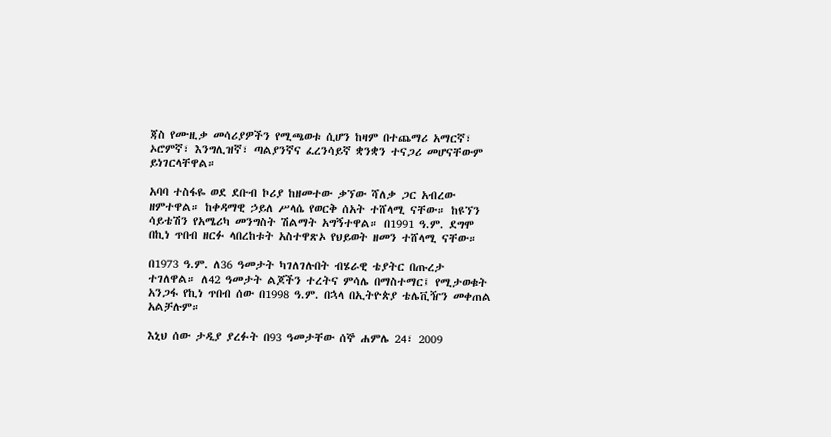ጃስ የሙዚቃ መሳሪያዎችን የሚጫወቱ ሲሆን ከዛም በተጨማሪ አማርኛ፣ ኦሮምኛ፣ እንግሊዝኛ፣ ጣልያንኛና ፈረንሳይኛ ቋንቋን ተናጋሪ መሆናቸውም ይነገርላቸዋል።

አባባ ተስፋዬ ወደ ደቡብ ኮሪያ ከዘመተው ቃኘው ሻለቃ ጋር አብረው ዘምተዋል። ከቀዳማዊ ኃይለ ሥላሴ የወርቅ ሰአት ተሸላሚ ናቸው። ከዩኘን ሳይቴሽን የአሜሪካ መንግስት ሽልማት አግኝተዋል። በ1991 ዓ.ም. ደግሞ በኪነ ጥበብ ዘርፉ ላበረከቱት አስተዋጽኦ የህይወት ዘመን ተሸላሚ ናቸው።

በ1973 ዓ.ም. ለ36 ዓመታት ካገለገሉበት ብሄራዊ ቴያትር በጡረታ ተገለዋል። ለ42 ዓመታት ልጆችን ተረትና ምሳሌ በማስተማር፤ የሚታወቁት አንጋፋ የኪነ ጥበብ ሰው በ1998 ዓ.ም. በኋላ በኢትዮጵያ ቴሌቪዥን መቀጠል አልቻሉም።

እኒህ ሰው ታዲያ ያረፉት በ93 ዓመታቸው ሰኞ ሐምሌ 24፣ 2009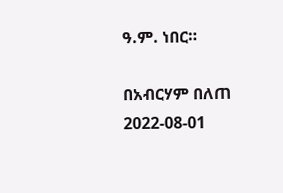ዓ.ም. ነበር።

በአብርሃም በለጠ
2022-08-01